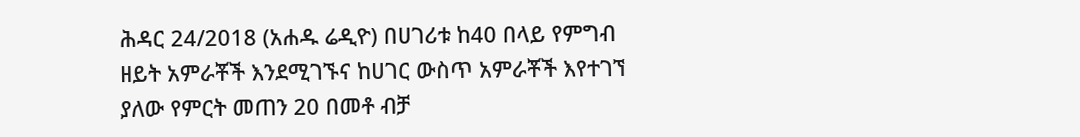ሕዳር 24/2018 (አሐዱ ሬዲዮ) በሀገሪቱ ከ40 በላይ የምግብ ዘይት አምራቾች እንደሚገኙና ከሀገር ውስጥ አምራቾች እየተገኘ ያለው የምርት መጠን 20 በመቶ ብቻ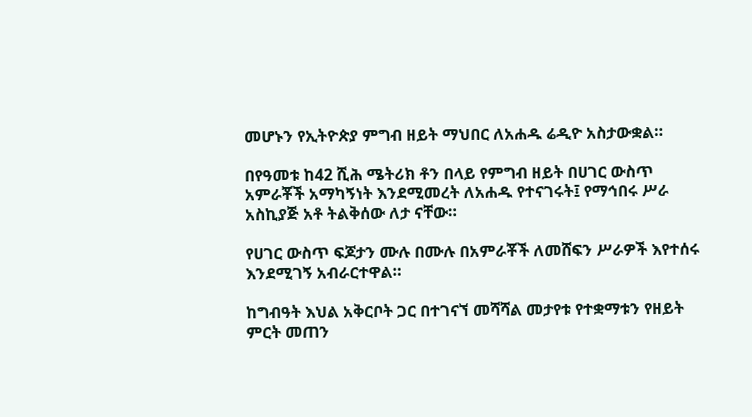መሆኑን የኢትዮጵያ ምግብ ዘይት ማህበር ለአሐዱ ሬዲዮ አስታውቋል።

በየዓመቱ ከ42 ሺሕ ሜትሪክ ቶን በላይ የምግብ ዘይት በሀገር ውስጥ አምራቾች አማካኝነት እንደሚመረት ለአሐዱ የተናገሩት፤ የማኅበሩ ሥራ አስኪያጅ አቶ ትልቅሰው ለታ ናቸው።

የሀገር ውስጥ ፍጆታን ሙሉ በሙሉ በአምራቾች ለመሸፍን ሥራዎች እየተሰሩ እንደሚገኝ አብራርተዋል።

ከግብዓት እህል አቅርቦት ጋር በተገናኘ መሻሻል መታየቱ የተቋማቱን የዘይት ምርት መጠን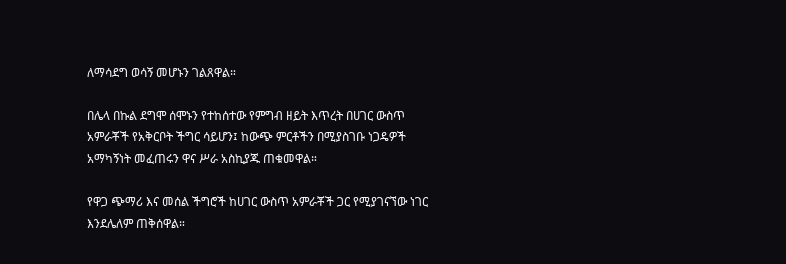ለማሳደግ ወሳኝ መሆኑን ገልጸዋል።

በሌላ በኩል ደግሞ ሰሞኑን የተከሰተው የምግብ ዘይት እጥረት በሀገር ውስጥ አምራቾች የአቅርቦት ችግር ሳይሆን፤ ከውጭ ምርቶችን በሚያስገቡ ነጋዴዎች አማካኝነት መፈጠሩን ዋና ሥራ አስኪያጁ ጠቁመዋል።

የዋጋ ጭማሪ እና መሰል ችግሮች ከሀገር ውስጥ አምራቾች ጋር የሚያገናኘው ነገር እንደሌለም ጠቅሰዋል።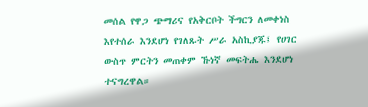መሰል የዋጋ ጭማሪና የአቅርቦት ችግርን ለመቀነስ እየተሰራ እንደሆነ የገለጹት ሥራ አስኪያጁ፤ የሀገር ውስጥ ምርትን መጠቀም ኹነኛ መፍትሔ እንደሆነ ተናግረዋል።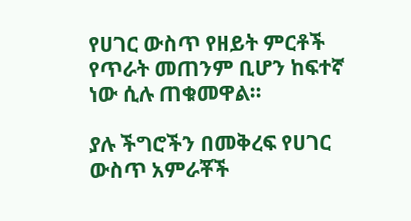የሀገር ውስጥ የዘይት ምርቶች የጥራት መጠንም ቢሆን ከፍተኛ ነው ሲሉ ጠቁመዋል።

ያሉ ችግሮችን በመቅረፍ የሀገር ውስጥ አምራቾች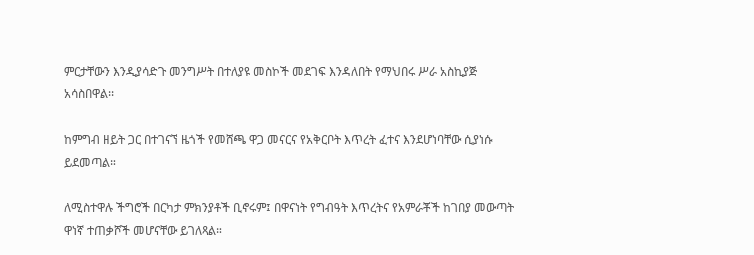ምርታቸውን እንዲያሳድጉ መንግሥት በተለያዩ መስኮች መደገፍ እንዳለበት የማህበሩ ሥራ አስኪያጅ አሳስበዋል፡፡

ከምግብ ዘይት ጋር በተገናኘ ዜጎች የመሸጫ ዋጋ መናርና የአቅርቦት እጥረት ፈተና እንደሆነባቸው ሲያነሱ ይደመጣል።

ለሚስተዋሉ ችግሮች በርካታ ምክንያቶች ቢኖሩም፤ በዋናነት የግብዓት እጥረትና የአምራቾች ከገበያ መውጣት ዋነኛ ተጠቃሾች መሆናቸው ይገለጻል።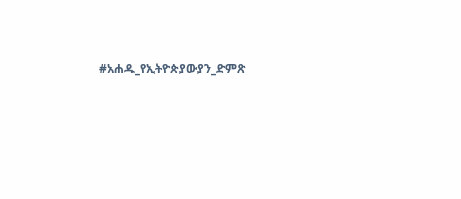#አሐዱ_የኢትዮጵያውያን_ድምጽ